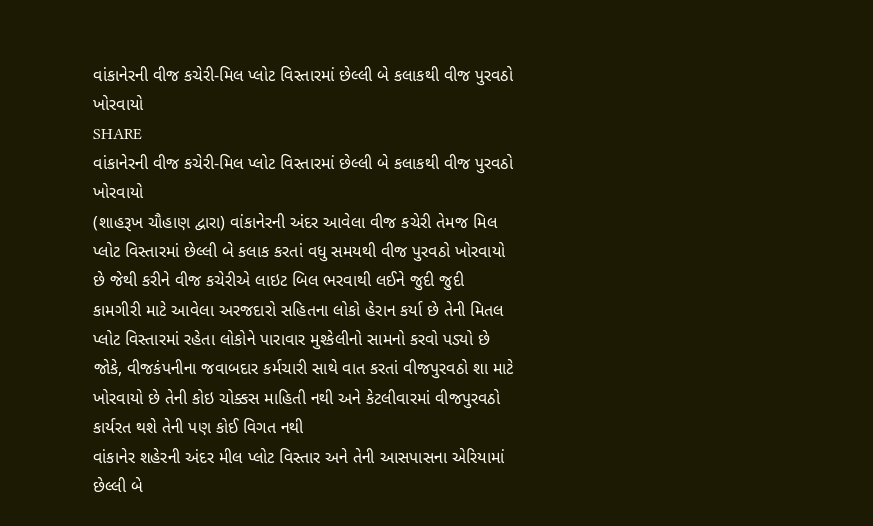વાંકાનેરની વીજ કચેરી-મિલ પ્લોટ વિસ્તારમાં છેલ્લી બે કલાકથી વીજ પુરવઠો ખોરવાયો
SHARE
વાંકાનેરની વીજ કચેરી-મિલ પ્લોટ વિસ્તારમાં છેલ્લી બે કલાકથી વીજ પુરવઠો ખોરવાયો
(શાહરૂખ ચૌહાણ દ્વારા) વાંકાનેરની અંદર આવેલા વીજ કચેરી તેમજ મિલ પ્લોટ વિસ્તારમાં છેલ્લી બે કલાક કરતાં વધુ સમયથી વીજ પુરવઠો ખોરવાયો છે જેથી કરીને વીજ કચેરીએ લાઇટ બિલ ભરવાથી લઈને જુદી જુદી કામગીરી માટે આવેલા અરજદારો સહિતના લોકો હેરાન કર્યા છે તેની મિતલ પ્લોટ વિસ્તારમાં રહેતા લોકોને પારાવાર મુશ્કેલીનો સામનો કરવો પડ્યો છે જોકે, વીજકંપનીના જવાબદાર કર્મચારી સાથે વાત કરતાં વીજપુરવઠો શા માટે ખોરવાયો છે તેની કોઇ ચોક્કસ માહિતી નથી અને કેટલીવારમાં વીજપુરવઠો કાર્યરત થશે તેની પણ કોઈ વિગત નથી
વાંકાનેર શહેરની અંદર મીલ પ્લોટ વિસ્તાર અને તેની આસપાસના એરિયામાં છેલ્લી બે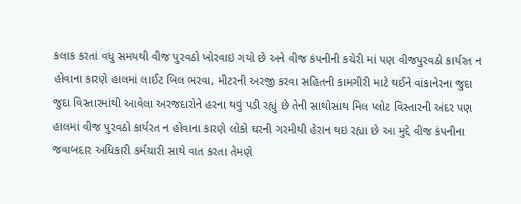કલાક કરતાં વધુ સમયથી વીજ પુરવઠો ખોરવાઇ ગયો છે અને વીજ કંપનીની કચેરી માં પણ વીજપુરવઠો કાર્યરત ન હોવાના કારણે હાલમાં લાઈટ બિલ ભરવા, મીટરની અરજી કરવા સહિતની કામગીરી માટે થઈને વાંકાનેરના જુદા જુદા વિસ્તારમાંથી આવેલા અરજદારોને હરના થવું પડી રહ્યું છે તેની સાથોસાથ મિલ પ્લોટ વિસ્તારની અંદર પણ હાલમાં વીજ પુરવઠો કાર્યરત ન હોવાના કારણે લોકો ઘરની ગરમીથી હેરાન થઇ રહ્યા છે આ મુદ્દે વીજ કંપનીના જવાબદાર અધિકારી કર્મચારી સાથે વાત કરતા તેમણે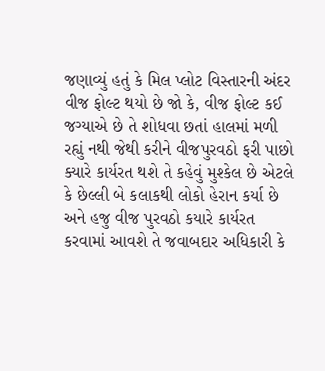જણાવ્યું હતું કે મિલ પ્લોટ વિસ્તારની અંદર વીજ ફોલ્ટ થયો છે જો કે, વીજ ફોલ્ટ કઈ જગ્યાએ છે તે શોધવા છતાં હાલમાં મળી રહ્યું નથી જેથી કરીને વીજપુરવઠો ફરી પાછો ક્યારે કાર્યરત થશે તે કહેવું મુશ્કેલ છે એટલે કે છેલ્લી બે કલાકથી લોકો હેરાન કર્યા છે અને હજુ વીજ પુરવઠો કયારે કાર્યરત કરવામાં આવશે તે જવાબદાર અધિકારી કે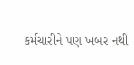કર્મચારીને પણ ખબર નથી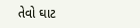તેવો ઘાટ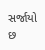સર્જાયો છ